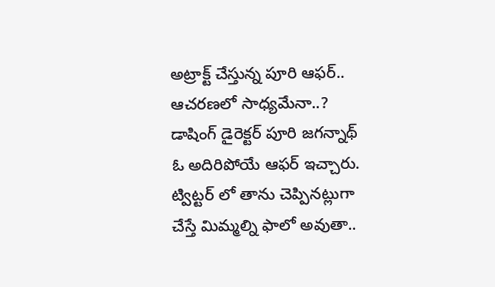అట్రాక్ట్ చేస్తున్న పూరి ఆఫర్.. ఆచరణలో సాధ్యమేనా..?
డాషింగ్ డైరెక్టర్ పూరి జగన్నాథ్ ఓ అదిరిపోయే ఆఫర్ ఇచ్చారు. ట్విట్టర్ లో తాను చెప్పినట్లుగా చేస్తే మిమ్మల్ని ఫాలో అవుతా..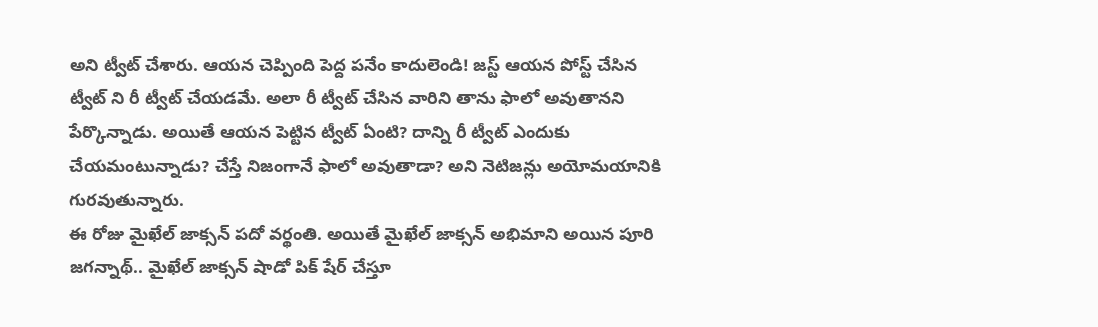అని ట్వీట్ చేశారు. ఆయన చెప్పింది పెద్ద పనేం కాదులెండి! జస్ట్ ఆయన పోస్ట్ చేసిన ట్వీట్ ని రీ ట్వీట్ చేయడమే. అలా రీ ట్వీట్ చేసిన వారిని తాను ఫాలో అవుతానని పేర్కొన్నాడు. అయితే ఆయన పెట్టిన ట్వీట్ ఏంటి? దాన్ని రీ ట్వీట్ ఎందుకు చేయమంటున్నాడు? చేస్తే నిజంగానే ఫాలో అవుతాడా? అని నెటిజన్లు అయోమయానికి గురవుతున్నారు.
ఈ రోజు మైఖేల్ జాక్సన్ పదో వర్థంతి. అయితే మైఖేల్ జాక్సన్ అభిమాని అయిన పూరి జగన్నాథ్.. మైఖేల్ జాక్సన్ షాడో పిక్ షేర్ చేస్తూ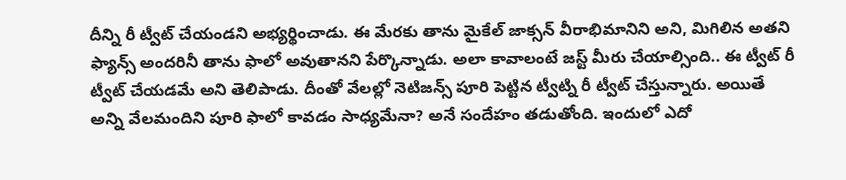దీన్ని రీ ట్వీట్ చేయండని అభ్యర్థించాడు. ఈ మేరకు తాను మైకేల్ జాక్సన్ వీరాభిమానిని అని, మిగిలిన అతని ఫ్యాన్స్ అందరినీ తాను ఫాలో అవుతానని పేర్కొన్నాడు. అలా కావాలంటే జస్ట్ మీరు చేయాల్సింది.. ఈ ట్వీట్ రీ ట్వీట్ చేయడమే అని తెలిపాడు. దీంతో వేలల్లో నెటిజన్స్ పూరి పెట్టిన ట్వీట్ని రీ ట్వీట్ చేస్తున్నారు. అయితే అన్ని వేలమందిని పూరి ఫాలో కావడం సాధ్యమేనా? అనే సందేహం తడుతోంది. ఇందులో ఎదో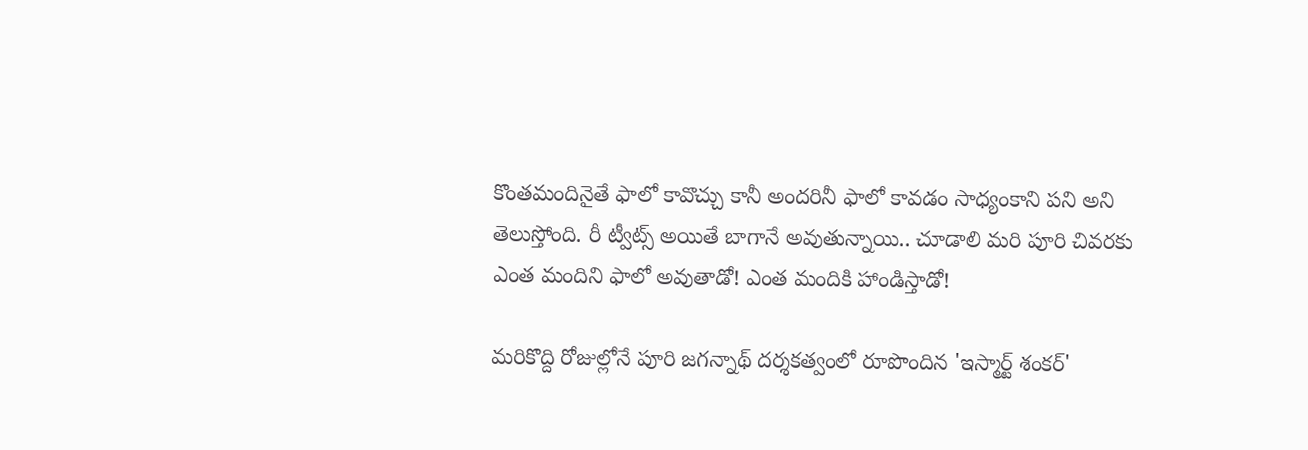కొంతమందినైతే ఫాలో కావొచ్చు కానీ అందరినీ ఫాలో కావడం సాధ్యంకాని పని అని తెలుస్తోంది. రీ ట్వీట్స్ అయితే బాగానే అవుతున్నాయి.. చూడాలి మరి పూరి చివరకు ఎంత మందిని ఫాలో అవుతాడో! ఎంత మందికి హాండిస్తాడో!

మరికొద్ది రోజుల్లోనే పూరి జగన్నాథ్ దర్శకత్వంలో రూపొందిన 'ఇస్మార్ట్ శంకర్'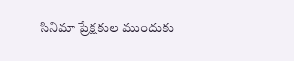సినిమా ప్రేక్షకుల ముందుకు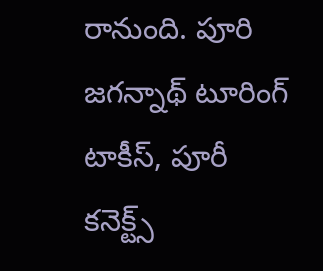రానుంది. పూరి జగన్నాథ్ టూరింగ్ టాకీస్, పూరీ కనెక్ట్స్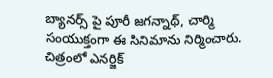బ్యానర్స్ పై పూరీ జగన్నాథ్, చార్మి సంయుక్తంగా ఈ సినిమాను నిర్మించారు. చిత్రంలో ఎనర్జిక్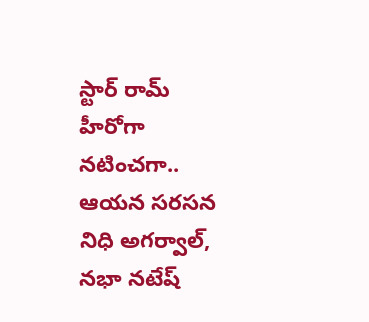స్టార్ రామ్ హీరోగా నటించగా.. ఆయన సరసన నిధి అగర్వాల్, నభా నటేష్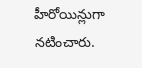హీరోయిన్లుగా నటించారు.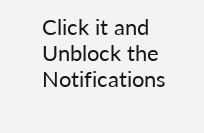Click it and Unblock the Notifications